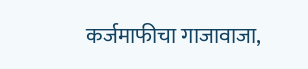कर्जमाफीचा गाजावाजा,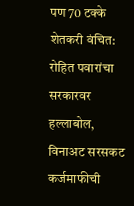पण 70 टक्के शेतकरी वंचित: रोहित पवारांचा सरकारवर हल्लाबोल, विनाअट सरसकट कर्जमाफीची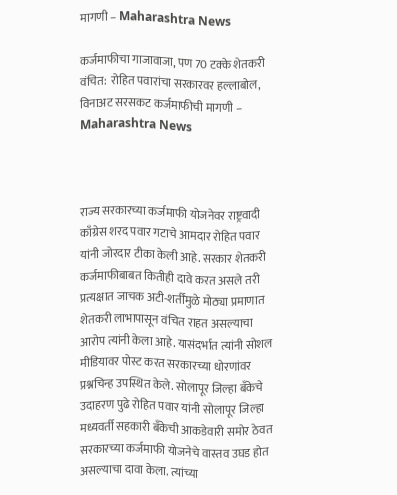मागणी – Maharashtra News

कर्जमाफीचा गाजावाजा, पण 70 टक्के शेतकरी वंचित:  रोहित पवारांचा सरकारवर हल्लाबोल, विनाअट सरसकट कर्जमाफीची मागणी – Maharashtra News



राज्य सरकारच्या कर्जमाफी योजनेवर राष्ट्रवादी काँग्रेस शरद पवार गटाचे आमदार रोहित पवार यांनी जोरदार टीका केली आहे. सरकार शेतकरी कर्जमाफीबाबत कितीही दावे करत असले तरी प्रत्यक्षात जाचक अटी-शर्तींमुळे मोठ्या प्रमाणात शेतकरी लाभापासून वंचित राहत असल्याचा आरोप त्यांनी केला आहे. यासंदर्भात त्यांनी सोशल मीडियावर पोस्ट करत सरकारच्या धोरणांवर प्रश्नचिन्ह उपस्थित केले. सोलापूर जिल्हा बँकेचे उदाहरण पुढे रोहित पवार यांनी सोलापूर जिल्हा मध्यवर्ती सहकारी बँकेची आकडेवारी समोर ठेवत सरकारच्या कर्जमाफी योजनेचे वास्तव उघड होत असल्याचा दावा केला. त्यांच्या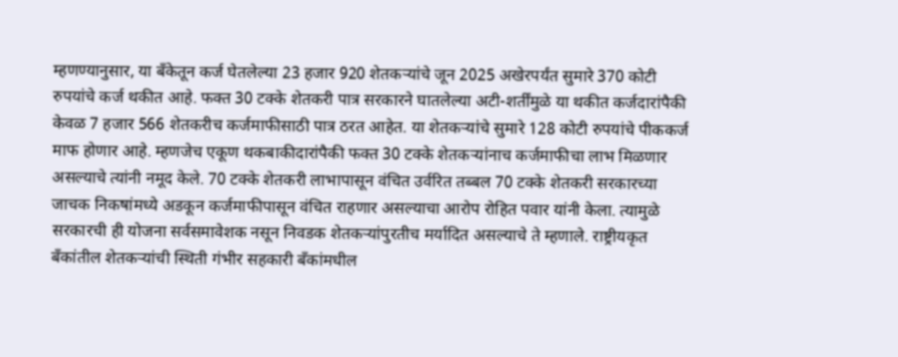म्हणण्यानुसार, या बँकेतून कर्ज घेतलेल्या 23 हजार 920 शेतकऱ्यांचे जून 2025 अखेरपर्यंत सुमारे 370 कोटी रुपयांचे कर्ज थकीत आहे. फक्त 30 टक्के शेतकरी पात्र सरकारने घातलेल्या अटी-शर्तींमुळे या थकीत कर्जदारांपैकी केवळ 7 हजार 566 शेतकरीच कर्जमाफीसाठी पात्र ठरत आहेत. या शेतकऱ्यांचे सुमारे 128 कोटी रुपयांचे पीककर्ज माफ होणार आहे. म्हणजेच एकूण थकबाकीदारांपैकी फक्त 30 टक्के शेतकऱ्यांनाच कर्जमाफीचा लाभ मिळणार असल्याचे त्यांनी नमूद केले. 70 टक्के शेतकरी लाभापासून वंचित उर्वरित तब्बल 70 टक्के शेतकरी सरकारच्या जाचक निकषांमध्ये अडकून कर्जमाफीपासून वंचित राहणार असल्याचा आरोप रोहित पवार यांनी केला. त्यामुळे सरकारची ही योजना सर्वसमावेशक नसून निवडक शेतकऱ्यांपुरतीच मर्यादित असल्याचे ते म्हणाले. राष्ट्रीयकृत बँकांतील शेतकऱ्यांची स्थिती गंभीर सहकारी बँकांमधील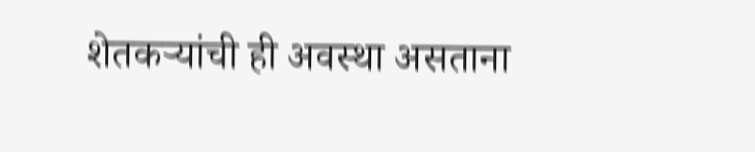शेतकऱ्यांची ही अवस्था असताना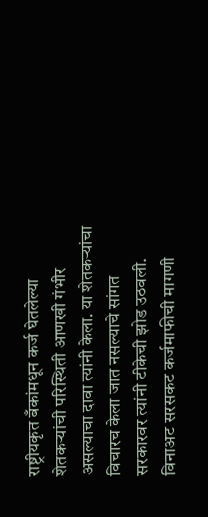राष्ट्रीयकृत बँकांमधून कर्ज घेतलेल्या शेतकऱ्यांची परिस्थिती आणखी गंभीर असल्याचा दावा त्यांनी केला. या शेतकऱ्यांचा विचारच केला जात नसल्याचे सांगत सरकारवर त्यांनी टीकेची झोड उठवली. विनाअट सरसकट कर्जमाफीची मागणी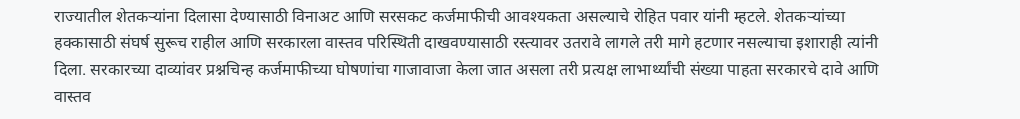राज्यातील शेतकऱ्यांना दिलासा देण्यासाठी विनाअट आणि सरसकट कर्जमाफीची आवश्यकता असल्याचे रोहित पवार यांनी म्हटले. शेतकऱ्यांच्या हक्कासाठी संघर्ष सुरूच राहील आणि सरकारला वास्तव परिस्थिती दाखवण्यासाठी रस्त्यावर उतरावे लागले तरी मागे हटणार नसल्याचा इशाराही त्यांनी दिला. सरकारच्या दाव्यांवर प्रश्नचिन्ह कर्जमाफीच्या घोषणांचा गाजावाजा केला जात असला तरी प्रत्यक्ष लाभार्थ्यांची संख्या पाहता सरकारचे दावे आणि वास्तव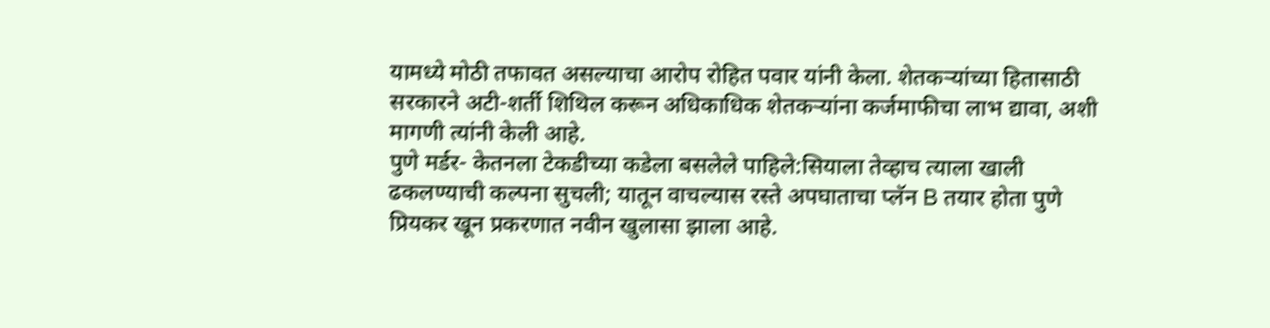यामध्ये मोठी तफावत असल्याचा आरोप रोहित पवार यांनी केला. शेतकऱ्यांच्या हितासाठी सरकारने अटी-शर्ती शिथिल करून अधिकाधिक शेतकऱ्यांना कर्जमाफीचा लाभ द्यावा, अशी मागणी त्यांनी केली आहे.
पुणे मर्डर- केतनला टेकडीच्या कडेला बसलेले पाहिले:सियाला तेव्हाच त्याला खाली ढकलण्याची कल्पना सुचली; यातून वाचल्यास रस्ते अपघाताचा प्लॅन B तयार होता पुणे प्रियकर खून प्रकरणात नवीन खुलासा झाला आहे.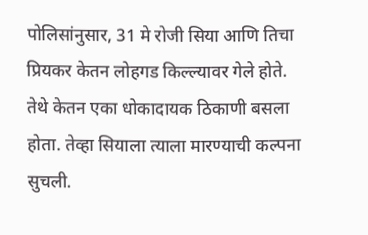पोलिसांनुसार, 31 मे रोजी सिया आणि तिचा प्रियकर केतन लोहगड किल्ल्यावर गेले होते. तेथे केतन एका धोकादायक ठिकाणी बसला होता. तेव्हा सियाला त्याला मारण्याची कल्पना सुचली.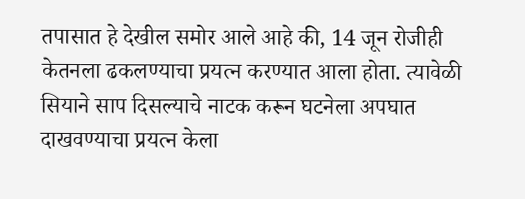तपासात हे देखील समोर आले आहे की, 14 जून रोजीही केतनला ढकलण्याचा प्रयत्न करण्यात आला होता. त्यावेळी सियाने साप दिसल्याचे नाटक करून घटनेला अपघात दाखवण्याचा प्रयत्न केला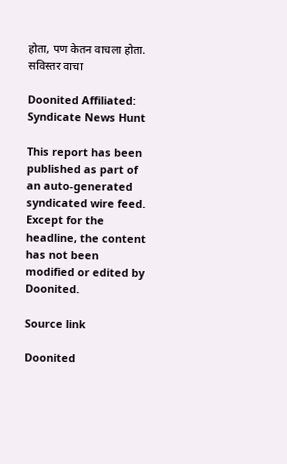होता, पण केतन वाचला होता. सविस्तर वाचा

Doonited Affiliated: Syndicate News Hunt

This report has been published as part of an auto-generated syndicated wire feed. Except for the headline, the content has not been modified or edited by Doonited.

Source link

Doonited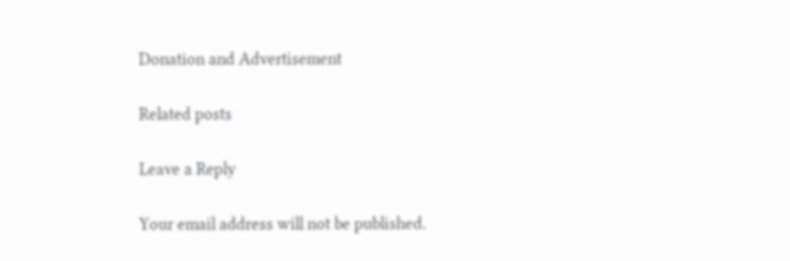Donation and Advertisement

Related posts

Leave a Reply

Your email address will not be published.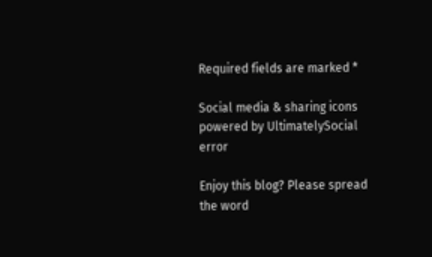Required fields are marked *

Social media & sharing icons powered by UltimatelySocial
error

Enjoy this blog? Please spread the word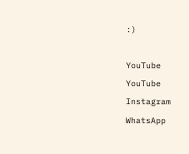:)

YouTube
YouTube
Instagram
WhatsApp